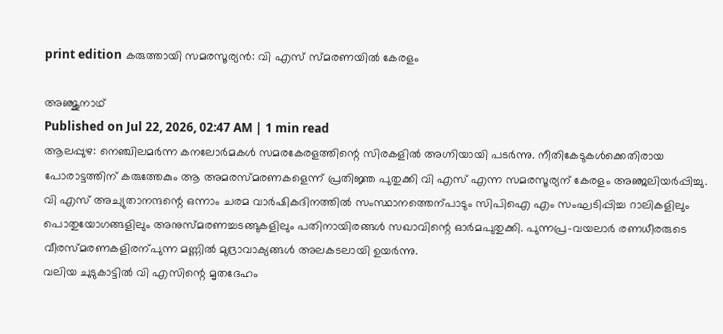print edition കരുത്തായി സമരസൂര്യൻ: വി എസ് സ്മരണയിൽ കേരളം

അഞ്ജുനാഥ്
Published on Jul 22, 2026, 02:47 AM | 1 min read
ആലപ്പുഴ: നെഞ്ചിലമർന്ന കനലോർമകൾ സമരകേരളത്തിന്റെ സിരകളിൽ അഗ്നിയായി പടർന്നു. നീതികേടുകൾക്കെതിരായ പോരാട്ടത്തിന് കരുത്തേകും ആ അമരസ്മരണകളെന്ന് പ്രതിജ്ഞ പുതുക്കി വി എസ് എന്ന സമരസൂര്യന് കേരളം അഞ്ജലിയർപ്പിച്ചു.
വി എസ് അച്യുതാനന്ദന്റെ ഒന്നാം ചരമ വാർഷികദിനത്തിൽ സംസ്ഥാനത്തെന്പാടും സിപിഐ എം സംഘടിപ്പിച്ച റാലികളിലും പൊതുയോഗങ്ങളിലും അനുസ്മരണച്ചടങ്ങുകളിലും പതിനായിരങ്ങൾ സഖാവിന്റെ ഓർമപുതുക്കി. പുന്നപ്ര–വയലാർ രണധീരരുടെ വീരസ്മരണകളിരന്പുന്ന മണ്ണിൽ മുദ്രാവാക്യങ്ങൾ അലകടലായി ഉയർന്നു.
വലിയ ചുടുകാട്ടിൽ വി എസിന്റെ മൃതദേഹം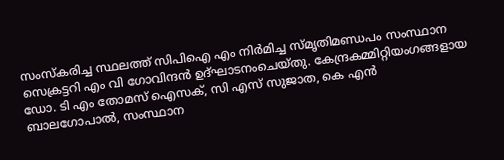സംസ്കരിച്ച സ്ഥലത്ത് സിപിഐ എം നിർമിച്ച സ്മൃതിമണ്ഡപം സംസ്ഥാന സെക്രട്ടറി എം വി ഗോവിന്ദൻ ഉദ്ഘാടനംചെയ്തു. കേന്ദ്രകമ്മിറ്റിയംഗങ്ങളായ ഡോ. ടി എം തോമസ് ഐസക്, സി എസ് സുജാത, കെ എൻ ബാലഗോപാൽ, സംസ്ഥാന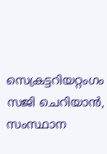സെക്രട്ടറിയറ്റംഗം സജി ചെറിയാൻ, സംസ്ഥാന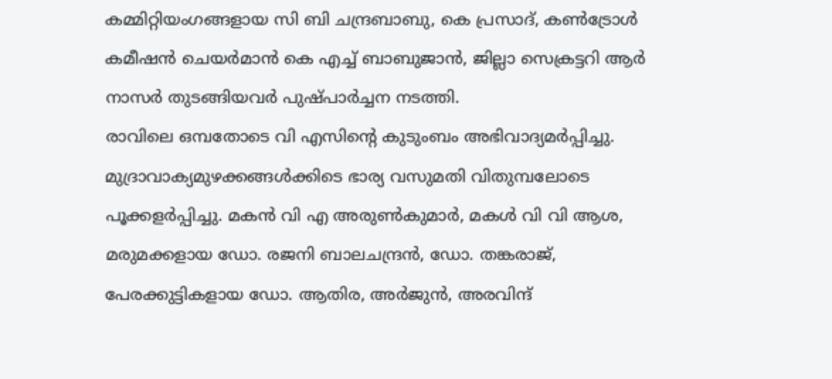കമ്മിറ്റിയംഗങ്ങളായ സി ബി ചന്ദ്രബാബു, കെ പ്രസാദ്, കൺട്രോൾ കമീഷൻ ചെയർമാൻ കെ എച്ച് ബാബുജാൻ, ജില്ലാ സെക്രട്ടറി ആർ നാസർ തുടങ്ങിയവർ പുഷ്പാർച്ചന നടത്തി.
രാവിലെ ഒമ്പതോടെ വി എസിന്റെ കുടുംബം അഭിവാദ്യമർപ്പിച്ചു. മുദ്രാവാക്യമുഴക്കങ്ങൾക്കിടെ ഭാര്യ വസുമതി വിതുമ്പലോടെ പൂക്കളർപ്പിച്ചു. മകൻ വി എ അരുൺകുമാർ, മകൾ വി വി ആശ, മരുമക്കളായ ഡോ. രജനി ബാലചന്ദ്രൻ, ഡോ. തങ്കരാജ്, പേരക്കുട്ടികളായ ഡോ. ആതിര, അർജുൻ, അരവിന്ദ്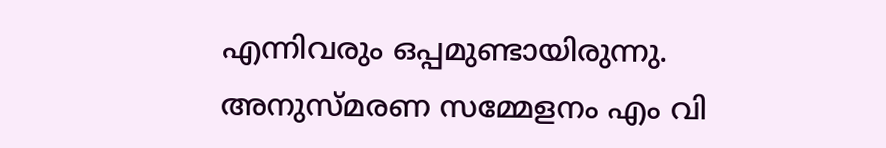എന്നിവരും ഒപ്പമുണ്ടായിരുന്നു.
അനുസ്മരണ സമ്മേളനം എം വി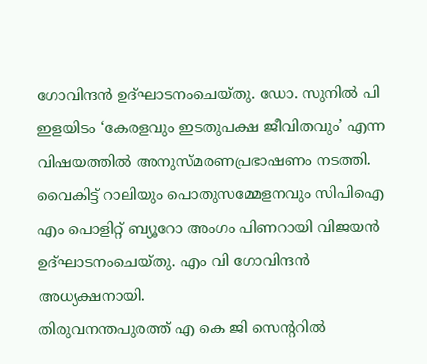ഗോവിന്ദൻ ഉദ്ഘാടനംചെയ്തു. ഡോ. സുനിൽ പി ഇളയിടം ‘കേരളവും ഇടതുപക്ഷ ജീവിതവും’ എന്ന വിഷയത്തിൽ അനുസ്മരണപ്രഭാഷണം നടത്തി. വൈകിട്ട് റാലിയും പൊതുസമ്മേളനവും സിപിഐ എം പൊളിറ്റ് ബ്യൂറോ അംഗം പിണറായി വിജയൻ ഉദ്ഘാടനംചെയ്തു. എം വി ഗോവിന്ദൻ അധ്യക്ഷനായി.
തിരുവനന്തപുരത്ത് എ കെ ജി സെന്ററിൽ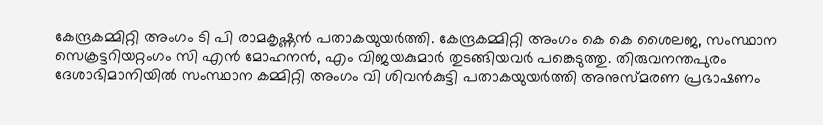കേന്ദ്രകമ്മിറ്റി അംഗം ടി പി രാമകൃഷ്ണൻ പതാകയുയർത്തി. കേന്ദ്രകമ്മിറ്റി അംഗം കെ കെ ശൈലജ, സംസ്ഥാന സെക്രട്ടറിയറ്റംഗം സി എൻ മോഹനൻ, എം വിജയകുമാർ തുടങ്ങിയവർ പങ്കെടുത്തു. തിരുവനന്തപുരം ദേശാഭിമാനിയിൽ സംസ്ഥാന കമ്മിറ്റി അംഗം വി ശിവൻകുട്ടി പതാകയുയർത്തി അനുസ്മരണ പ്രഭാഷണം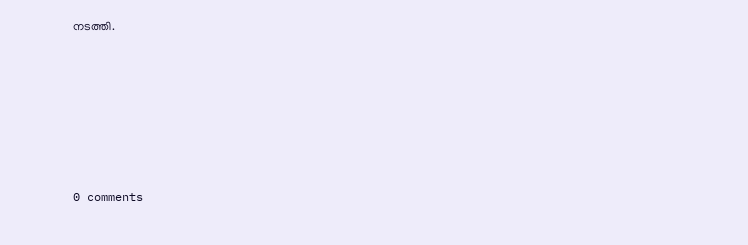നടത്തി.










0 comments